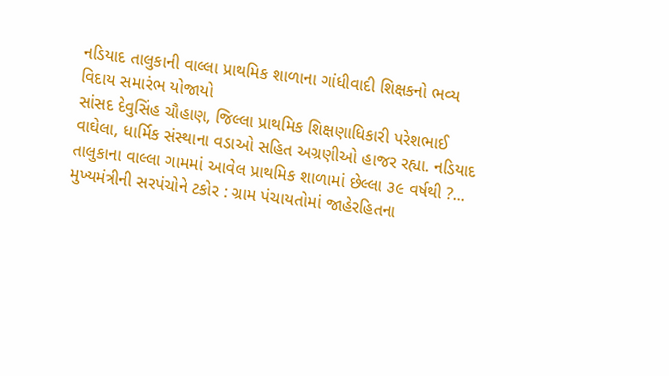નડિયાદ તાલુકાની વાલ્લા પ્રાથમિક શાળાના ગાંધીવાદી શિક્ષકનો ભવ્ય વિદાય સમારંભ યોજાયો
સાંસદ દેવુસિંહ ચૌહાણ, જિલ્લા પ્રાથમિક શિક્ષણાધિકારી પરેશભાઈ વાઘેલા, ધાર્મિક સંસ્થાના વડાઓ સહિત અગ્રણીઓ હાજર રહ્યા. નડિયાદ તાલુકાના વાલ્લા ગામમાં આવેલ પ્રાથમિક શાળામાં છેલ્લા ૩૯ વર્ષથી ?...
મુખ્યમંત્રીની સરપંચોને ટકોર : ગ્રામ પંચાયતોમાં જાહેરહિતના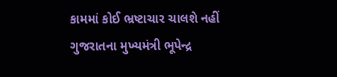કામમાં કોઈ ભ્રષ્ટાચાર ચાલશે નહીં
ગુજરાતના મુખ્યમંત્રી ભૂપેન્દ્ર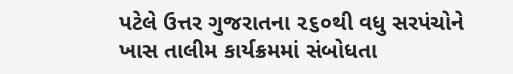પટેલે ઉત્તર ગુજરાતના ૨૬૦થી વધુ સરપંચોને ખાસ તાલીમ કાર્યક્રમમાં સંબોધતા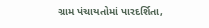ગ્રામ પંચાયતોમાં પારદર્શિતા,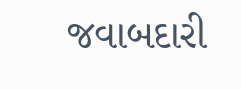જવાબદારી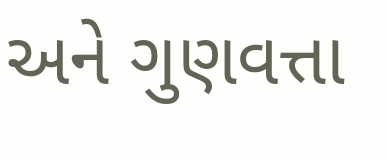અને ગુણવત્તા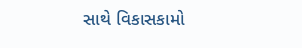સાથે વિકાસકામો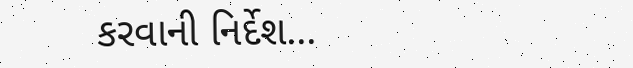કરવાની નિર્દેશ...